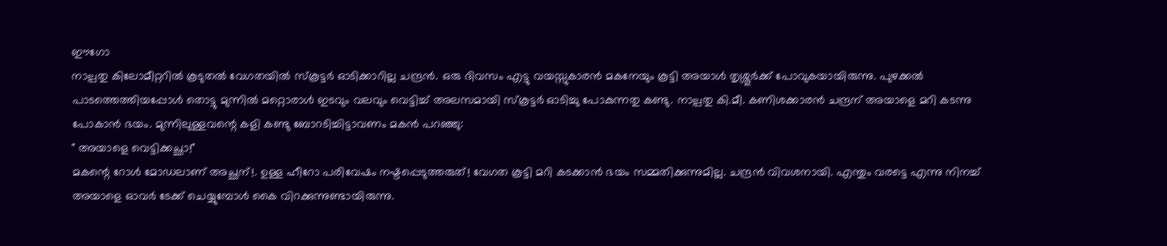ഈഗോ
നാല്പതു കിലോമീറ്ററിൽ കൂടുതൽ വേഗതയിൽ സ്കൂട്ടർ ഓടിക്കാറില്ല ചന്ദ്രൻ. ഒരു ദിവസം എട്ടു വയസ്സുകാരൻ മകനേയും കൂട്ടി അയാൾ തൃശ്ശൂർക്ക് പോവുകയായിരുന്നു. പുഴക്കൽ പാടത്തെത്തിയപ്പോൾ തൊട്ടു മുന്നിൽ മറ്റൊരാൾ ഇടവും വലവും വെട്ടിച്ച് അലസമായി സ്കൂട്ടർ ഓടിച്ചു പോകുന്നതു കണ്ടു. നാല്പതു കി.മീ. കണിശക്കാരൻ ചന്ദ്രന് അയാളെ മറി കടന്നു പോകാൻ ഭയം. മുന്നിലുള്ളവന്റെ കളി കണ്ടു ബോറടിച്ചിട്ടാവണം മകൻ പറഞ്ഞു:
" അയാളെ വെട്ടിക്കച്ഛാ!"
മകന്റെ റോൾ മോഡലാണ് അച്ഛന്!. ഉള്ള ഹീറോ പരിവേഷം നഷ്ടപ്പെടുത്തരുത്! വേഗത കൂട്ടി മറി കടക്കാൻ ഭയം സമ്മതിക്കുന്നുമില്ല. ചന്ദ്രൻ വിവശനായി. എന്തും വരട്ടെ എന്നു നിനച്ച് അയാളെ ഓവർ ടേക്ക് ചെയ്യുമ്പോൾ കൈ വിറക്കുന്നുണ്ടായിരുന്നു.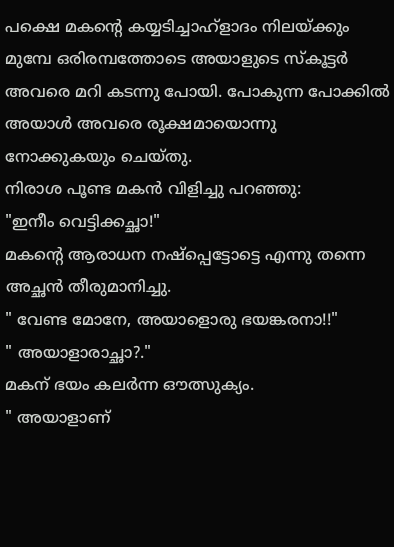പക്ഷെ മകന്റെ കയ്യടിച്ചാഹ്ളാദം നിലയ്ക്കും മുമ്പേ ഒരിരമ്പത്തോടെ അയാളുടെ സ്കൂട്ടർ അവരെ മറി കടന്നു പോയി. പോകുന്ന പോക്കിൽ അയാൾ അവരെ രൂക്ഷമായൊന്നു നോക്കുകയും ചെയ്തു.
നിരാശ പൂണ്ട മകൻ വിളിച്ചു പറഞ്ഞു:
"ഇനീം വെട്ടിക്കച്ഛാ!"
മകന്റെ ആരാധന നഷ്പ്പെട്ടോട്ടെ എന്നു തന്നെ അച്ഛൻ തീരുമാനിച്ചു.
" വേണ്ട മോനേ, അയാളൊരു ഭയങ്കരനാ!!"
" അയാളാരാച്ഛാ?."
മകന് ഭയം കലർന്ന ഔത്സുക്യം.
" അയാളാണ്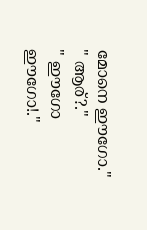മോനെ ഈഗോ."
" ആര്?."
" ഈഗോ ഈഗോ!."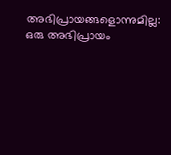അഭിപ്രായങ്ങളൊന്നുമില്ല:
ഒരു അഭിപ്രായം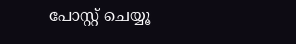പോസ്റ്റ് ചെയ്യൂ